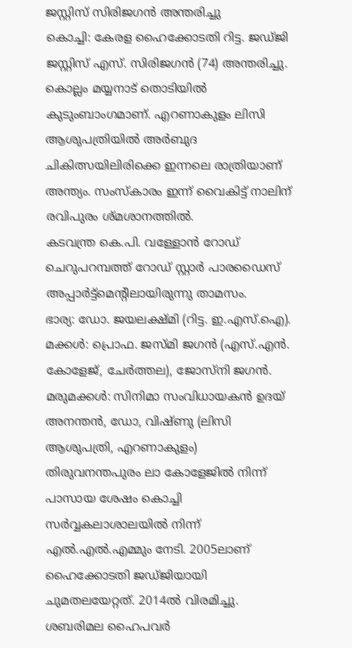ജസ്റ്റിസ് സിരിജഗൻ അന്തരിച്ചു
കൊച്ചി: കേരള ഹൈക്കോടതി റിട്ട. ജഡ്ജി ജസ്റ്റിസ് എസ്. സിരിജഗൻ (74) അന്തരിച്ചു. കൊല്ലം മയ്യനാട് തൊടിയിൽ കുടുംബാംഗമാണ്. എറണാകുളം ലിസി ആശുപത്രിയിൽ അർബുദ ചികിത്സയിലിരിക്കെ ഇന്നലെ രാത്രിയാണ് അന്ത്യം. സംസ്കാരം ഇന്ന് വൈകിട്ട് നാലിന് രവിപുരം ശ്മശാനത്തിൽ.
കടവന്ത്ര കെ.പി. വള്ളോൻ റോഡ് ചെറുപറമ്പത്ത് റോഡ് സ്റ്റാർ പാരഡൈസ് അപ്പാർട്ട്മെന്റിലായിരുന്നു താമസം.
ഭാര്യ: ഡോ. ജയലക്ഷ്മി (റിട്ട. ഇ.എസ്.ഐ). മക്കൾ: പ്രൊഫ. ജസ്മി ജഗൻ (എസ്.എൻ. കോളേജ്, ചേർത്തല), ജോസ്നി ജഗൻ. മരുമക്കൾ: സിനിമാ സംവിധായകൻ ഉദയ് അനന്തൻ, ഡോ, വിഷ്ണു (ലിസി ആശുപത്രി, എറണാകുളം)
തിരുവനന്തപുരം ലാ കോളേജിൽ നിന്ന് പാസായ ശേഷം കൊച്ചി സർവ്വകലാശാലയിൽ നിന്ന് എൽ.എൽ.എമ്മും നേടി. 2005ലാണ് ഹൈക്കോടതി ജഡ്ജിയായി ചുമതലയേറ്റത്. 2014ൽ വിരമിച്ചു. ശബരിമല ഹൈപവർ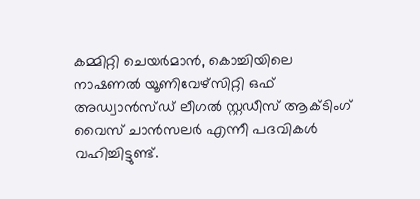കമ്മിറ്റി ചെയർമാൻ, കൊച്ചിയിലെ നാഷണൽ യൂണിവേഴ്സിറ്റി ഒഫ് അഡ്വാൻസ്ഡ് ലീഗൽ സ്റ്റഡീസ് ആക്ടിംഗ് വൈസ് ചാൻസലർ എന്നീ പദവികൾ വഹിച്ചിട്ടുണ്ട്.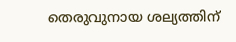തെരുവുനായ ശല്യത്തിന്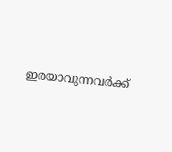ഇരയാവുന്നവർക്ക്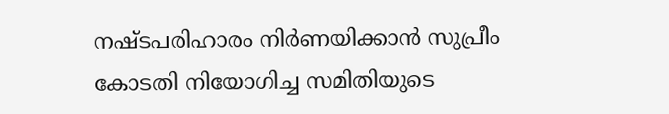നഷ്ടപരിഹാരം നിർണയിക്കാൻ സുപ്രീം കോടതി നിയോഗിച്ച സമിതിയുടെ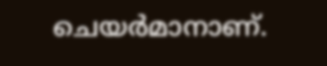ചെയർമാനാണ്.